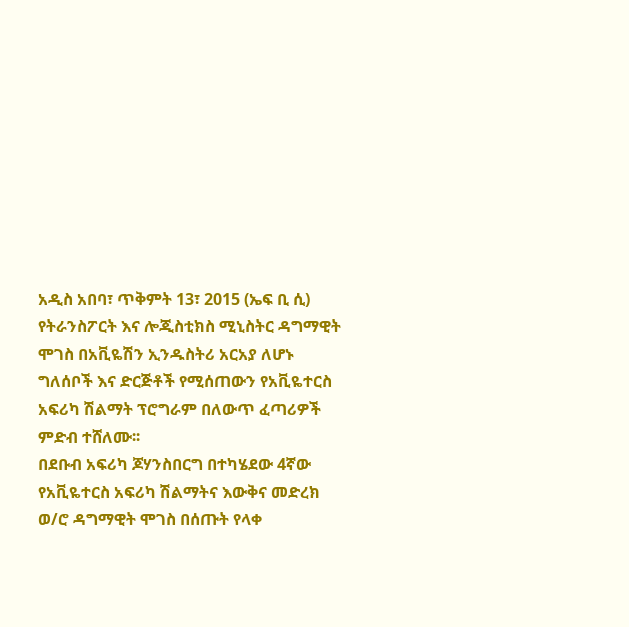አዲስ አበባ፣ ጥቅምት 13፣ 2015 (ኤፍ ቢ ሲ) የትራንስፖርት እና ሎጂስቲክስ ሚኒስትር ዳግማዊት ሞገስ በአቪዬሽን ኢንዱስትሪ አርአያ ለሆኑ ግለሰቦች እና ድርጅቶች የሚሰጠውን የአቪዬተርስ አፍሪካ ሽልማት ፕሮግራም በለውጥ ፈጣሪዎች ምድብ ተሸለሙ፡፡
በደቡብ አፍሪካ ጆሃንስበርግ በተካሄደው 4ኛው የአቪዬተርስ አፍሪካ ሽልማትና እውቅና መድረክ ወ/ሮ ዳግማዊት ሞገስ በሰጡት የላቀ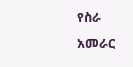የስራ አመራር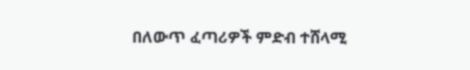በለውጥ ፈጣሪዎች ምድብ ተሸላሚ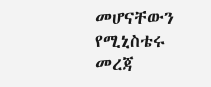መሆናቸውን የሚኒስቴሩ መረጃ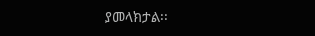ያመላክታል፡፡